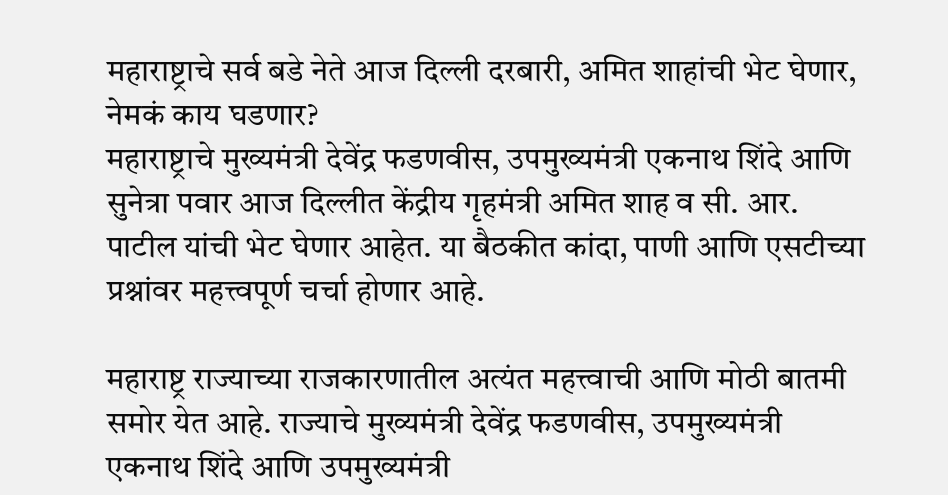महाराष्ट्राचे सर्व बडे नेते आज दिल्ली दरबारी, अमित शाहांची भेट घेणार, नेमकं काय घडणार?
महाराष्ट्राचे मुख्यमंत्री देवेंद्र फडणवीस, उपमुख्यमंत्री एकनाथ शिंदे आणि सुनेत्रा पवार आज दिल्लीत केंद्रीय गृहमंत्री अमित शाह व सी. आर. पाटील यांची भेट घेणार आहेत. या बैठकीत कांदा, पाणी आणि एसटीच्या प्रश्नांवर महत्त्वपूर्ण चर्चा होणार आहे.

महाराष्ट्र राज्याच्या राजकारणातील अत्यंत महत्त्वाची आणि मोठी बातमी समोर येत आहे. राज्याचे मुख्यमंत्री देवेंद्र फडणवीस, उपमुख्यमंत्री एकनाथ शिंदे आणि उपमुख्यमंत्री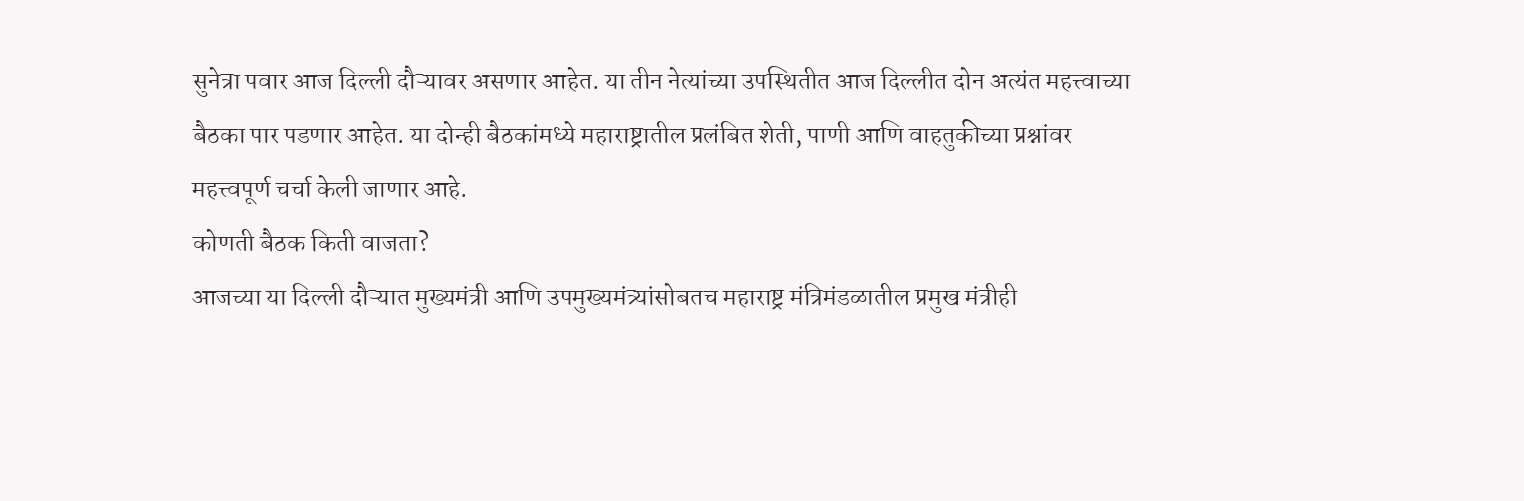सुनेत्रा पवार आज दिल्ली दौऱ्यावर असणार आहेत. या तीन नेत्यांच्या उपस्थितीत आज दिल्लीत दोन अत्यंत महत्त्वाच्या बैठका पार पडणार आहेत. या दोन्ही बैठकांमध्ये महाराष्ट्रातील प्रलंबित शेती, पाणी आणि वाहतुकीच्या प्रश्नांवर महत्त्वपूर्ण चर्चा केली जाणार आहे.
कोणती बैठक किती वाजता?
आजच्या या दिल्ली दौऱ्यात मुख्यमंत्री आणि उपमुख्यमंत्र्यांसोबतच महाराष्ट्र मंत्रिमंडळातील प्रमुख मंत्रीही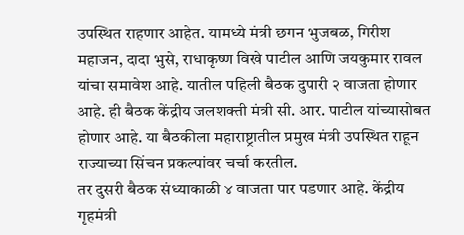उपस्थित राहणार आहेत. यामध्ये मंत्री छगन भुजबळ, गिरीश महाजन, दादा भुसे, राधाकृष्ण विखे पाटील आणि जयकुमार रावल यांचा समावेश आहे. यातील पहिली बैठक दुपारी २ वाजता होणार आहे. ही बैठक केंद्रीय जलशक्ती मंत्री सी. आर. पाटील यांच्यासोबत होणार आहे. या बैठकीला महाराष्ट्रातील प्रमुख मंत्री उपस्थित राहून राज्याच्या सिंचन प्रकल्पांवर चर्चा करतील.
तर दुसरी बैठक संध्याकाळी ४ वाजता पार पडणार आहे. केंद्रीय गृहमंत्री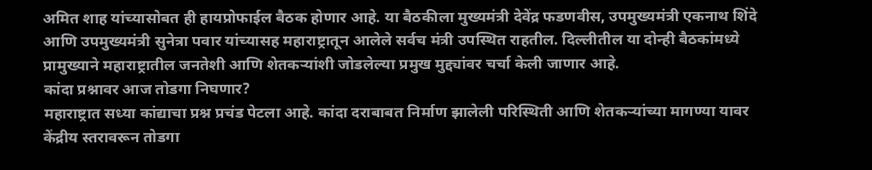अमित शाह यांच्यासोबत ही हायप्रोफाईल बैठक होणार आहे. या बैठकीला मुख्यमंत्री देवेंद्र फडणवीस, उपमुख्यमंत्री एकनाथ शिंदे आणि उपमुख्यमंत्री सुनेत्रा पवार यांच्यासह महाराष्ट्रातून आलेले सर्वच मंत्री उपस्थित राहतील. दिल्लीतील या दोन्ही बैठकांमध्ये प्रामुख्याने महाराष्ट्रातील जनतेशी आणि शेतकऱ्यांशी जोडलेल्या प्रमुख मुद्द्यांवर चर्चा केली जाणार आहे.
कांदा प्रश्नावर आज तोडगा निघणार?
महाराष्ट्रात सध्या कांद्याचा प्रश्न प्रचंड पेटला आहे. कांदा दराबाबत निर्माण झालेली परिस्थिती आणि शेतकऱ्यांच्या मागण्या यावर केंद्रीय स्तरावरून तोडगा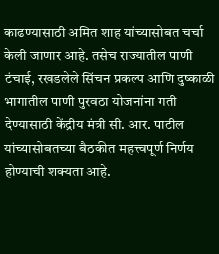काढण्यासाठी अमित शाह यांच्यासोबत चर्चा केली जाणार आहे. तसेच राज्यातील पाणी टंचाई, रखडलेले सिंचन प्रकल्प आणि दुष्काळी भागातील पाणी पुरवठा योजनांना गती देण्यासाठी केंद्रीय मंत्री सी. आर. पाटील यांच्यासोबतच्या बैठकीत महत्त्वपूर्ण निर्णय होण्याची शक्यता आहे.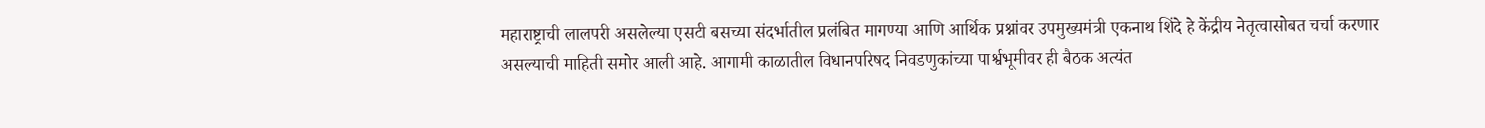महाराष्ट्राची लालपरी असलेल्या एसटी बसच्या संदर्भातील प्रलंबित मागण्या आणि आर्थिक प्रश्नांवर उपमुख्यमंत्री एकनाथ शिंदे हे केंद्रीय नेतृत्वासोबत चर्चा करणार असल्याची माहिती समोर आली आहे. आगामी काळातील विधानपरिषद निवडणुकांच्या पार्श्वभूमीवर ही बैठक अत्यंत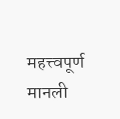महत्त्वपूर्ण मानली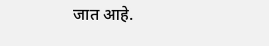जात आहे.